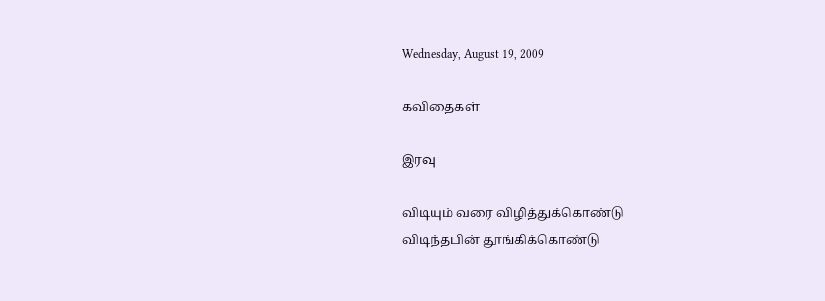Wednesday, August 19, 2009

கவிதைகள்

இரவு

விடியும் வரை விழித்துக்கொண்டு
விடிந்தபின் தூங்கிக்கொண்டு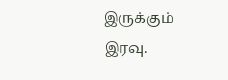இருக்கும்
இரவு.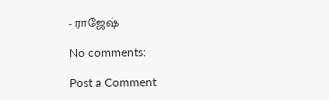- ராஜேஷ்

No comments:

Post a Comment